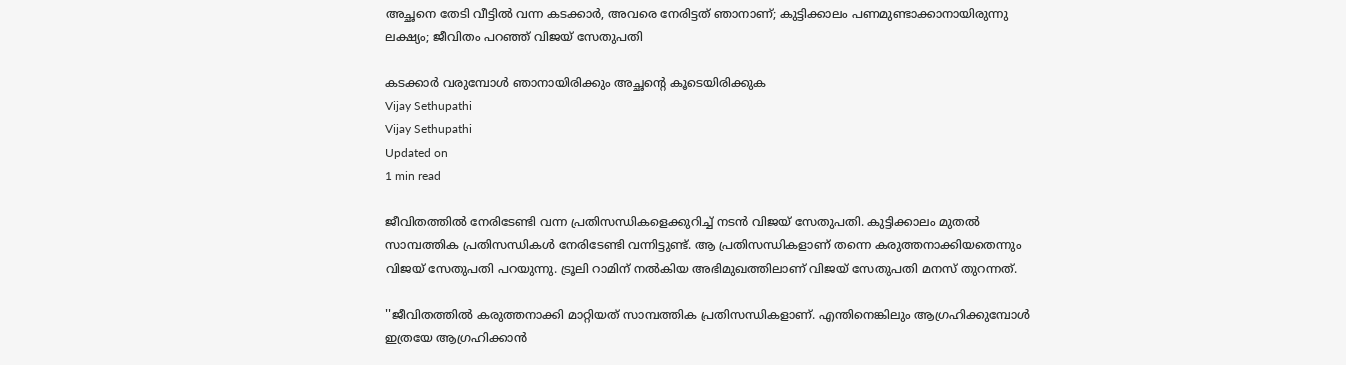അച്ഛനെ തേടി വീട്ടില്‍ വന്ന കടക്കാര്‍, അവരെ നേരിട്ടത് ഞാനാണ്; കുട്ടിക്കാലം പണമുണ്ടാക്കാനായിരുന്നു ലക്ഷ്യം; ജീവിതം പറഞ്ഞ് വിജയ് സേതുപതി

കടക്കാര്‍ വരുമ്പോള്‍ ഞാനായിരിക്കും അച്ഛന്റെ കൂടെയിരിക്കുക
Vijay Sethupathi
Vijay Sethupathi
Updated on
1 min read

ജീവിതത്തില്‍ നേരിടേണ്ടി വന്ന പ്രതിസന്ധികളെക്കുറിച്ച് നടന്‍ വിജയ് സേതുപതി. കുട്ടിക്കാലം മുതല്‍ സാമ്പത്തിക പ്രതിസന്ധികള്‍ നേരിടേണ്ടി വന്നിട്ടുണ്ട്. ആ പ്രതിസന്ധികളാണ് തന്നെ കരുത്തനാക്കിയതെന്നും വിജയ് സേതുപതി പറയുന്നു. ട്രൂലി റാമിന് നല്‍കിയ അഭിമുഖത്തിലാണ് വിജയ് സേതുപതി മനസ് തുറന്നത്.

''ജീവിതത്തില്‍ കരുത്തനാക്കി മാറ്റിയത് സാമ്പത്തിക പ്രതിസന്ധികളാണ്. എന്തിനെങ്കിലും ആഗ്രഹിക്കുമ്പോള്‍ ഇത്രയേ ആഗ്രഹിക്കാന്‍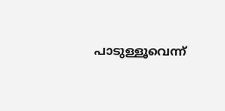പാടുള്ളൂവെന്ന്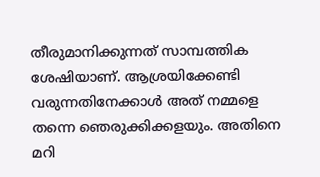തീരുമാനിക്കുന്നത് സാമ്പത്തിക ശേഷിയാണ്. ആശ്രയിക്കേണ്ടി വരുന്നതിനേക്കാള്‍ അത് നമ്മളെ തന്നെ ഞെരുക്കിക്കളയും. അതിനെ മറി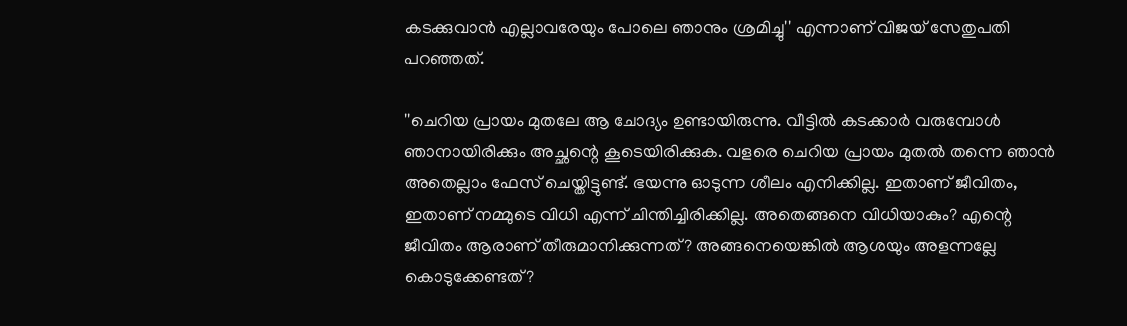കടക്കുവാന്‍ എല്ലാവരേയും പോലെ ഞാനും ശ്രമിച്ചു'' എന്നാണ് വിജയ് സേതുപതി പറഞ്ഞത്.

''ചെറിയ പ്രായം മുതലേ ആ ചോദ്യം ഉണ്ടായിരുന്നു. വീട്ടില്‍ കടക്കാര്‍ വരുമ്പോള്‍ ഞാനായിരിക്കും അച്ഛന്റെ കൂടെയിരിക്കുക. വളരെ ചെറിയ പ്രായം മുതല്‍ തന്നെ ഞാന്‍ അതെല്ലാം ഫേസ് ചെയ്തിട്ടുണ്ട്. ഭയന്നു ഓടുന്ന ശീലം എനിക്കില്ല. ഇതാണ് ജീവിതം, ഇതാണ് നമ്മുടെ വിധി എന്ന് ചിന്തിച്ചിരിക്കില്ല. അതെങ്ങനെ വിധിയാകും? എന്റെ ജീവിതം ആരാണ് തീരുമാനിക്കുന്നത്? അങ്ങനെയെങ്കില്‍ ആശയും അളന്നല്ലേ കൊടുക്കേണ്ടത്?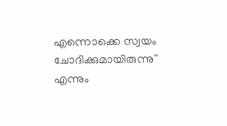എന്നൊക്കെ സ്വയം ചോദിക്കുമായിരുന്നു'' എന്നും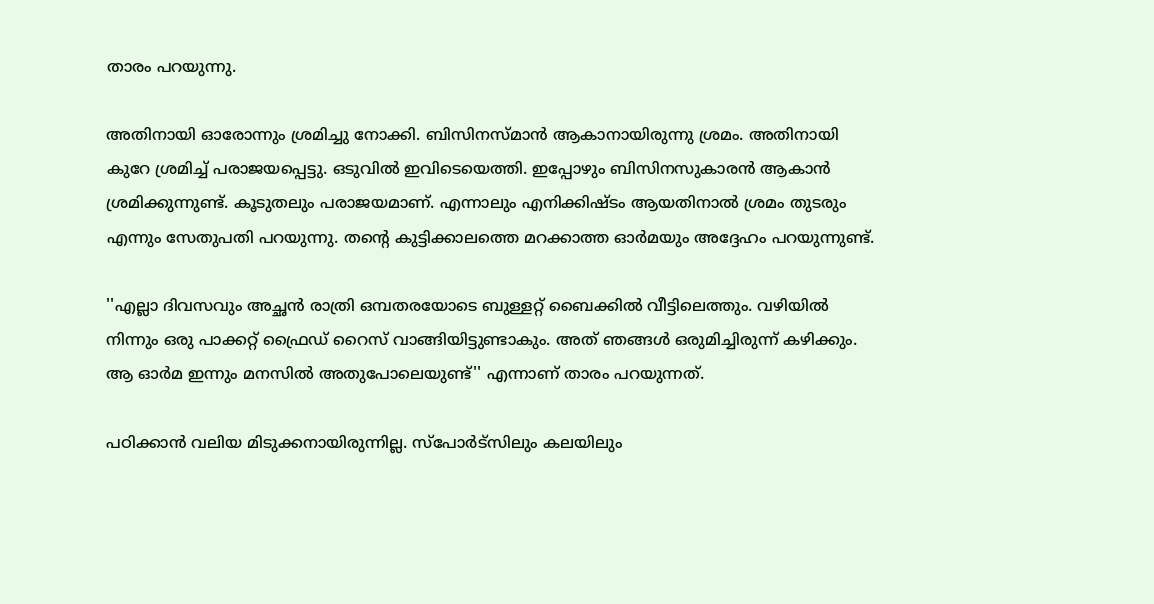താരം പറയുന്നു.

അതിനായി ഓരോന്നും ശ്രമിച്ചു നോക്കി. ബിസിനസ്മാന്‍ ആകാനായിരുന്നു ശ്രമം. അതിനായി കുറേ ശ്രമിച്ച് പരാജയപ്പെട്ടു. ഒടുവില്‍ ഇവിടെയെത്തി. ഇപ്പോഴും ബിസിനസുകാരന്‍ ആകാന്‍ ശ്രമിക്കുന്നുണ്ട്. കൂടുതലും പരാജയമാണ്. എന്നാലും എനിക്കിഷ്ടം ആയതിനാല്‍ ശ്രമം തുടരും എന്നും സേതുപതി പറയുന്നു. തന്റെ കുട്ടിക്കാലത്തെ മറക്കാത്ത ഓര്‍മയും അദ്ദേഹം പറയുന്നുണ്ട്.

''എല്ലാ ദിവസവും അച്ഛന്‍ രാത്രി ഒമ്പതരയോടെ ബുള്ളറ്റ് ബൈക്കില്‍ വീട്ടിലെത്തും. വഴിയില്‍ നിന്നും ഒരു പാക്കറ്റ് ഫ്രൈഡ് റൈസ് വാങ്ങിയിട്ടുണ്ടാകും. അത് ഞങ്ങള്‍ ഒരുമിച്ചിരുന്ന് കഴിക്കും. ആ ഓര്‍മ ഇന്നും മനസില്‍ അതുപോലെയുണ്ട്'' എന്നാണ് താരം പറയുന്നത്.

പഠിക്കാന്‍ വലിയ മിടുക്കനായിരുന്നില്ല. സ്‌പോര്‍ട്‌സിലും കലയിലും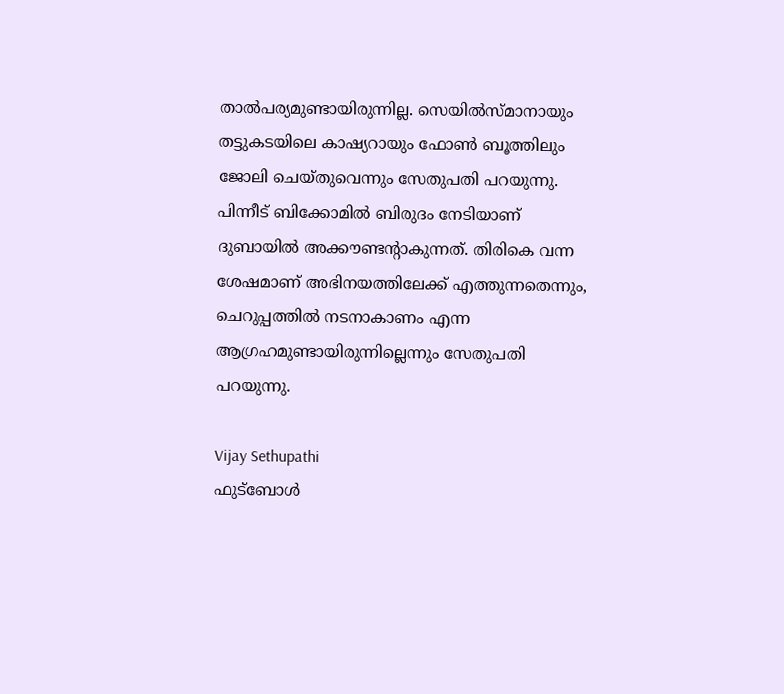താല്‍പര്യമുണ്ടായിരുന്നില്ല. സെയില്‍സ്മാനായും തട്ടുകടയിലെ കാഷ്യറായും ഫോണ്‍ ബൂത്തിലും ജോലി ചെയ്തുവെന്നും സേതുപതി പറയുന്നു. പിന്നീട് ബിക്കോമില്‍ ബിരുദം നേടിയാണ് ദുബായില്‍ അക്കൗണ്ടന്റാകുന്നത്. തിരികെ വന്ന ശേഷമാണ് അഭിനയത്തിലേക്ക് എത്തുന്നതെന്നും, ചെറുപ്പത്തില്‍ നടനാകാണം എന്ന ആഗ്രഹമുണ്ടായിരുന്നില്ലെന്നും സേതുപതി പറയുന്നു.

Vijay Sethupathi
ഫുട്ബോൾ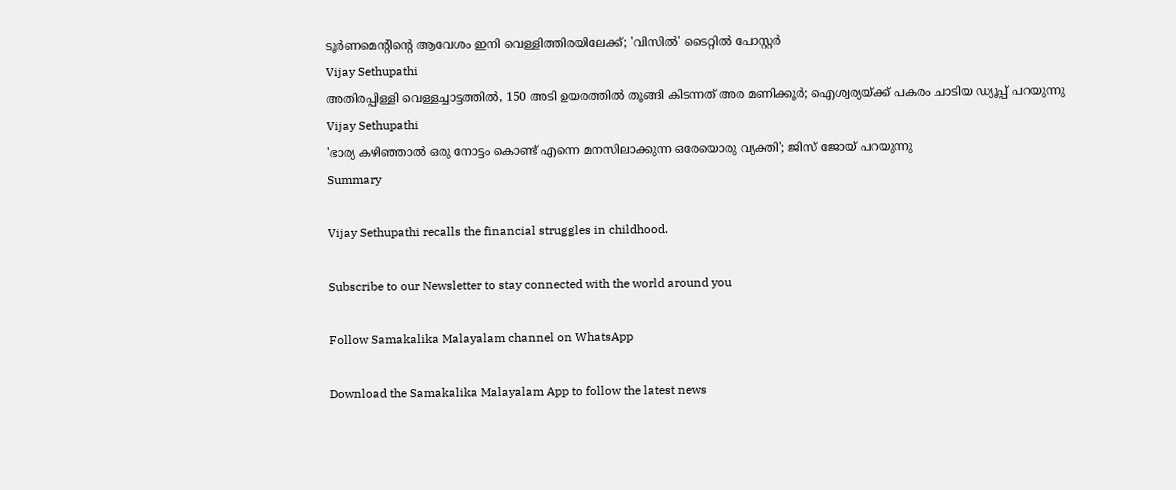ടൂർണമെൻ്റിന്റെ ആവേശം ഇനി വെള്ളിത്തിരയിലേക്ക്; 'വിസിൽ' ടൈറ്റിൽ പോസ്റ്റർ
Vijay Sethupathi
അതിരപ്പിള്ളി വെള്ളച്ചാട്ടത്തില്‍, 150 അടി ഉയരത്തില്‍ തൂങ്ങി കിടന്നത് അര മണിക്കൂര്‍; ഐശ്വര്യയ്ക്ക് പകരം ചാടിയ ഡ്യൂപ്പ് പറയുന്നു
Vijay Sethupathi
'ഭാര്യ കഴി‍ഞ്ഞാൽ ഒരു നോട്ടം കൊണ്ട് എന്നെ മനസിലാക്കുന്ന ഒരേയൊരു വ്യക്തി'; ജിസ് ജോയ് പറയുന്നു
Summary

Vijay Sethupathi recalls the financial struggles in childhood.

Subscribe to our Newsletter to stay connected with the world around you

Follow Samakalika Malayalam channel on WhatsApp

Download the Samakalika Malayalam App to follow the latest news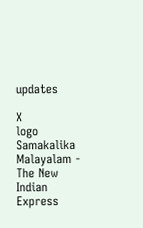updates

X
logo
Samakalika Malayalam - The New Indian Express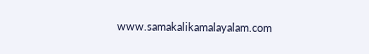www.samakalikamalayalam.com